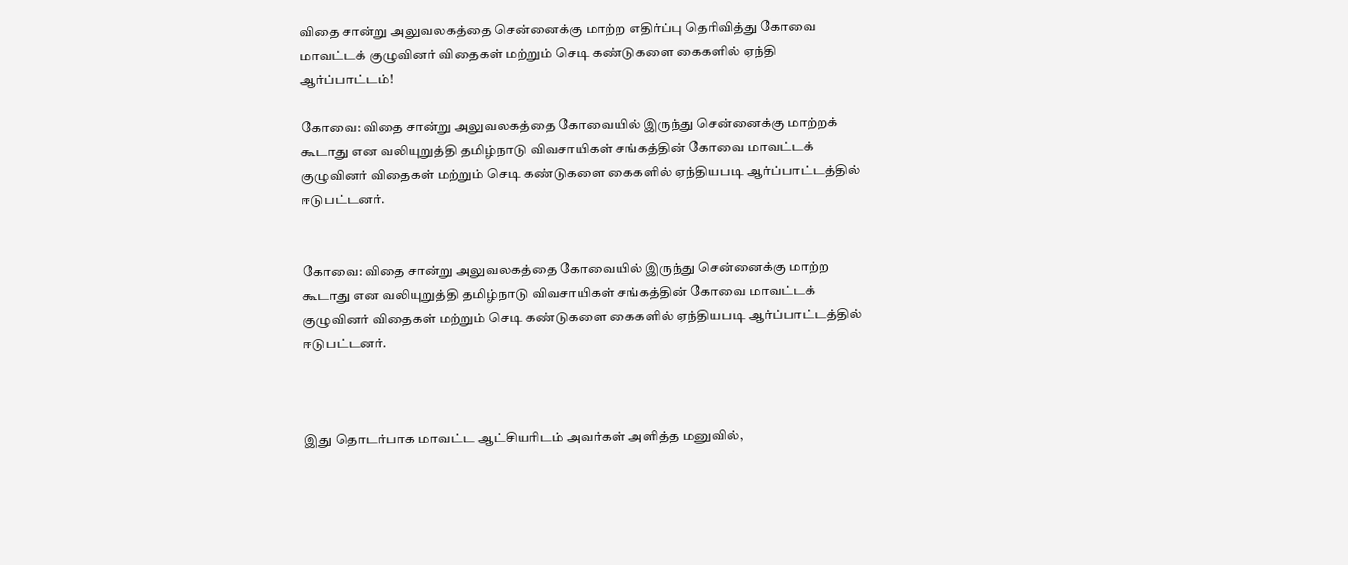விதை சான்று அலுவலகத்தை சென்னைக்கு மாற்ற எதிர்ப்பு தெரிவித்து கோவை மாவட்டக் குழுவினர் விதைகள் மற்றும் செடி கண்டுகளை கைகளில் ஏந்தி ஆர்ப்பாட்டம்!

கோவை: விதை சான்று அலுவலகத்தை கோவையில் இருந்து சென்னைக்கு மாற்றக் கூடாது என வலியுறுத்தி தமிழ்நாடு விவசாயிகள் சங்கத்தின் கோவை மாவட்டக் குழுவினர் விதைகள் மற்றும் செடி கண்டுகளை கைகளில் ஏந்தியபடி ஆர்ப்பாட்டத்தில் ஈடுபட்டனர்.


கோவை: விதை சான்று அலுவலகத்தை கோவையில் இருந்து சென்னைக்கு மாற்ற கூடாது என வலியுறுத்தி தமிழ்நாடு விவசாயிகள் சங்கத்தின் கோவை மாவட்டக் குழுவினர் விதைகள் மற்றும் செடி கண்டுகளை கைகளில் ஏந்தியபடி ஆர்ப்பாட்டத்தில் ஈடுபட்டனர்.



இது தொடர்பாக மாவட்ட ஆட்சியரிடம் அவர்கள் அளித்த மனுவில்,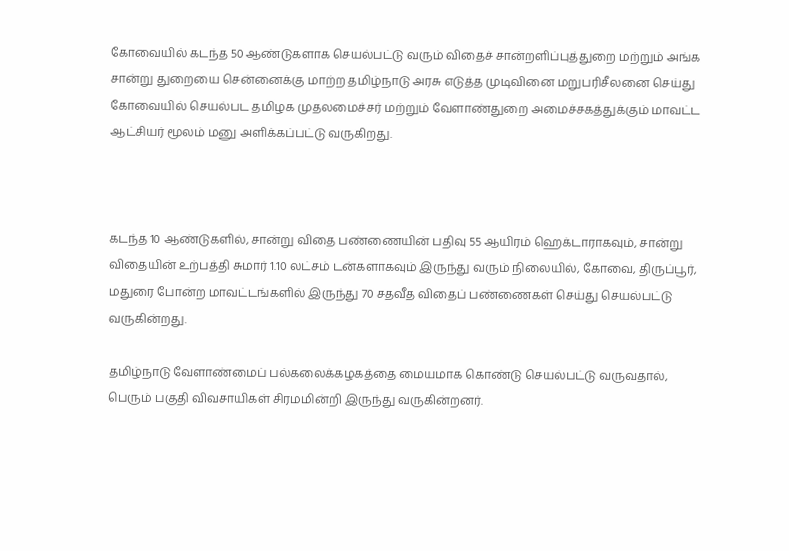கோவையில் கடந்த 50 ஆண்டுகளாக செயல்பட்டு வரும் விதைச் சான்றளிப்புத்துறை மற்றும் அங்க சான்று துறையை சென்னைக்கு மாற்ற தமிழ்நாடு அரசு எடுத்த முடிவினை மறுபரிசீலனை செய்து கோவையில் செயல்பட தமிழக முதலமைச்சர் மற்றும் வேளாண்துறை அமைச்சகத்துக்கும் மாவட்ட ஆட்சியர் மூலம் மனு அளிக்கப்பட்டு வருகிறது.



கடந்த 10 ஆண்டுகளில், சான்று விதை பண்ணையின் பதிவு 55 ஆயிரம் ஹெக்டாராகவும், சான்று விதையின் உற்பத்தி சுமார் 1.10 லட்சம் டன்களாகவும் இருந்து வரும் நிலையில், கோவை, திருப்பூர், மதுரை போன்ற மாவட்டங்களில் இருந்து 70 சதவீத விதைப் பண்ணைகள் செய்து செயல்பட்டு வருகின்றது.

தமிழ்நாடு வேளாண்மைப் பல்கலைக்கழகத்தை மையமாக கொண்டு செயல்பட்டு வருவதால், பெரும் பகுதி விவசாயிகள் சிரமமின்றி இருந்து வருகின்றனர்.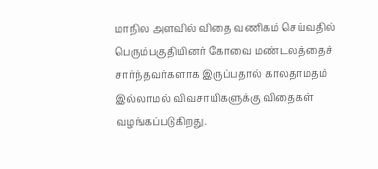மாநில அளவில் விதை வணிகம் செய்வதில் பெரும்பகுதியினர் கோவை மண்டலத்தைச் சார்ந்தவர்களாக இருப்பதால் காலதாமதம் இல்லாமல் விவசாயிகளுக்கு விதைகள் வழங்கப்படுகிறது.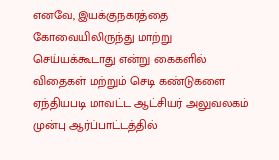எனவே, இயக்குநகரத்தை கோவையிலிருந்து மாற்று செய்யக்கூடாது என்று கைகளில் விதைகள் மற்றும் செடி கண்டுகளை ஏந்தியபடி மாவட்ட ஆட்சியர் அலுவலகம் முன்பு ஆர்ப்பாட்டத்தில்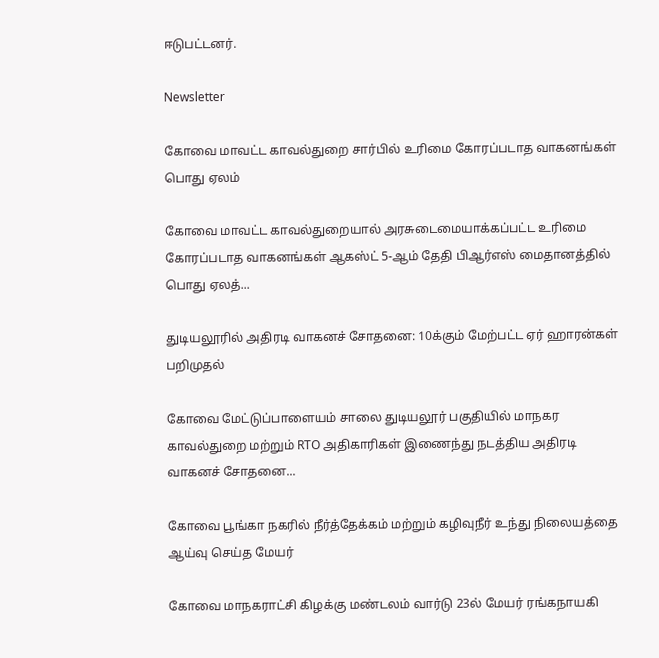ஈடுபட்டனர்.

Newsletter

கோவை மாவட்ட காவல்துறை சார்பில் உரிமை கோரப்படாத வாகனங்கள் பொது ஏலம்

கோவை மாவட்ட காவல்துறையால் அரசுடைமையாக்கப்பட்ட உரிமை கோரப்படாத வாகனங்கள் ஆகஸ்ட் 5-ஆம் தேதி பிஆர்எஸ் மைதானத்தில் பொது ஏலத்...

துடியலூரில் அதிரடி வாகனச் சோதனை: 10க்கும் மேற்பட்ட ஏர் ஹாரன்கள் பறிமுதல்

கோவை மேட்டுப்பாளையம் சாலை துடியலூர் பகுதியில் மாநகர காவல்துறை மற்றும் RTO அதிகாரிகள் இணைந்து நடத்திய அதிரடி வாகனச் சோதனை...

கோவை பூங்கா நகரில் நீர்த்தேக்கம் மற்றும் கழிவுநீர் உந்து நிலையத்தை ஆய்வு செய்த மேயர்

கோவை மாநகராட்சி கிழக்கு மண்டலம் வார்டு 23ல் மேயர் ரங்கநாயகி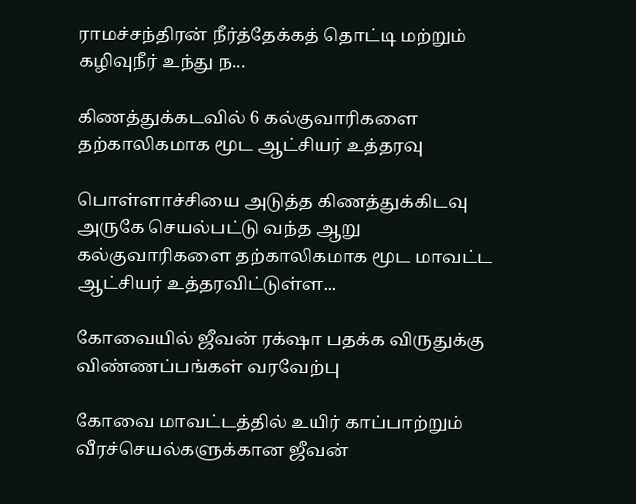ராமச்சந்திரன் நீர்த்தேக்கத் தொட்டி மற்றும் கழிவுநீர் உந்து ந...

கிணத்துக்கடவில் 6 கல்குவாரிகளை தற்காலிகமாக மூட ஆட்சியர் உத்தரவு

பொள்ளாச்சியை அடுத்த கிணத்துக்கிடவு அருகே செயல்பட்டு வந்த ஆறு கல்குவாரிகளை தற்காலிகமாக மூட மாவட்ட ஆட்சியர் உத்தரவிட்டுள்ள...

கோவையில் ஜீவன் ரக்‌ஷா பதக்க விருதுக்கு விண்ணப்பங்கள் வரவேற்பு

கோவை மாவட்டத்தில் உயிர் காப்பாற்றும் வீரச்செயல்களுக்கான ஜீவன்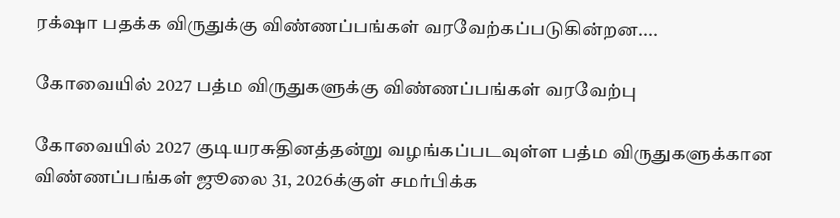ரக்‌ஷா பதக்க விருதுக்கு விண்ணப்பங்கள் வரவேற்கப்படுகின்றன....

கோவையில் 2027 பத்ம விருதுகளுக்கு விண்ணப்பங்கள் வரவேற்பு

கோவையில் 2027 குடியரசுதினத்தன்று வழங்கப்படவுள்ள பத்ம விருதுகளுக்கான விண்ணப்பங்கள் ஜூலை 31, 2026க்குள் சமர்பிக்க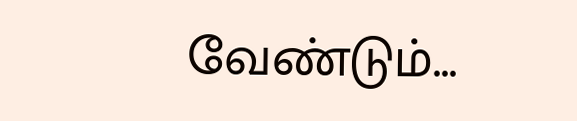வேண்டும்...